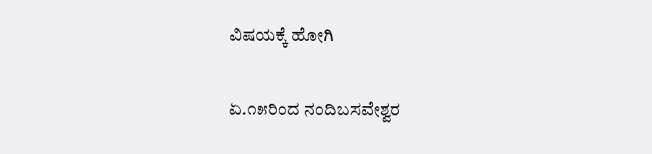ವಿಷಯಕ್ಕೆ ಹೋಗಿ

ಏ.೧೫ರಿಂದ ನಂದಿಬಸವೇಶ್ವರ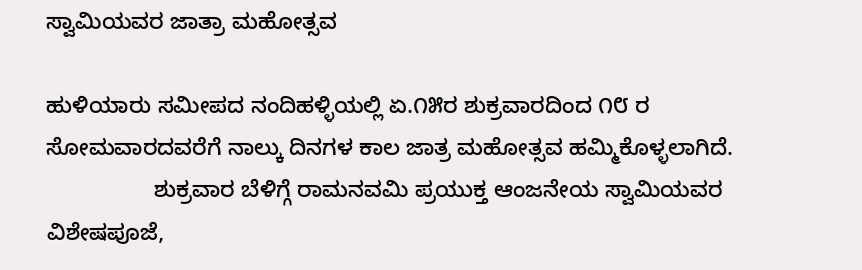ಸ್ವಾಮಿಯವರ ಜಾತ್ರಾ ಮಹೋತ್ಸವ

ಹುಳಿಯಾರು ಸಮೀಪದ ನಂದಿಹಳ್ಳಿಯಲ್ಲಿ ಏ.೧೫ರ ಶುಕ್ರವಾರದಿಂದ ೧೮ ರ ಸೋಮವಾರದವರೆಗೆ ನಾಲ್ಕು ದಿನಗಳ ಕಾಲ ಜಾತ್ರ ಮಹೋತ್ಸವ ಹಮ್ಮಿಕೊಳ್ಳಲಾಗಿದೆ.
                 ಶುಕ್ರವಾರ ಬೆಳಿಗ್ಗೆ ರಾಮನವಮಿ ಪ್ರಯುಕ್ತ ಆಂಜನೇಯ ಸ್ವಾಮಿಯವರ ವಿಶೇಷಪೂಜೆ,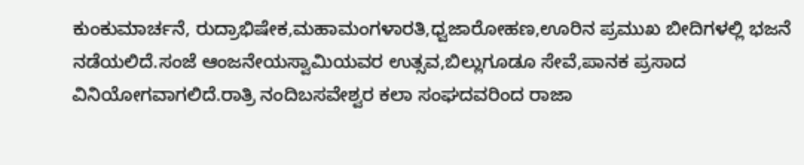ಕುಂಕುಮಾರ್ಚನೆ, ರುದ್ರಾಭಿಷೇಕ,ಮಹಾಮಂಗಳಾರತಿ,ಧ್ವಜಾರೋಹಣ,ಊರಿನ ಪ್ರಮುಖ ಬೀದಿಗಳಲ್ಲಿ ಭಜನೆ ನಡೆಯಲಿದೆ.ಸಂಜೆ ಆಂಜನೇಯಸ್ವಾಮಿಯವರ ಉತ್ಸವ,ಬಿಲ್ಲುಗೂಡೂ ಸೇವೆ,ಪಾನಕ ಪ್ರಸಾದ ವಿನಿಯೋಗವಾಗಲಿದೆ.ರಾತ್ರಿ ನಂದಿಬಸವೇಶ್ವರ ಕಲಾ ಸಂಘದವರಿಂದ ರಾಜಾ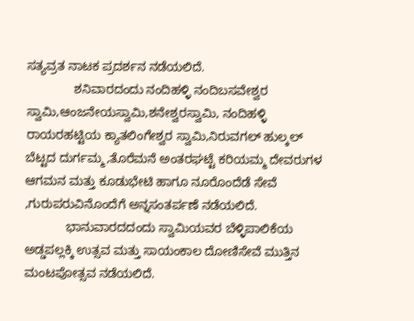ಸತ್ಯವ್ರತ ನಾಟಕ ಪ್ರದರ್ಶನ ನಡೆಯಲಿದೆ.
              ಶನಿವಾರದಂದು ನಂದಿಹಳ್ಳಿ ನಂದಿಬಸವೇಶ್ವರ ಸ್ವಾಮಿ,ಆಂಜನೇಯಸ್ವಾಮಿ,ಶನೇಶ್ವರಸ್ವಾಮಿ, ನಂದಿಹಳ್ಳಿ ರಾಯರಹಟ್ಟಿಯ ಕ್ಯಾತಲಿಂಗೇಶ್ವರ ಸ್ವಾಮಿ,ನಿರುವಗಲ್ ಹುಲ್ಕಲ್ ಬೆಟ್ಟದ ದುರ್ಗಮ್ಮ,ತೊರೆಮನೆ ಅಂತರಘಟ್ಟೆ ಕರಿಯಮ್ಮ ದೇವರುಗಳ ಆಗಮನ ಮತ್ತು ಕೂಡುಭೇಟಿ ಹಾಗೂ ನೂರೊಂದೆಡೆ ಸೇವೆ ,ಗುರುಪರುವಿನೊಂದೆಗೆ ಅನ್ನಸಂತರ್ಪಣೆ ನಡೆಯಲಿದೆ.
            ಭಾನುವಾರದದಂದು ಸ್ವಾಮಿಯವರ ಬೆಳ್ಳಿಪಾಲಿಕೆಯ ಅಡ್ಡಪಲ್ಲಕ್ಕಿ ಉತ್ಸವ ಮತ್ತು ಸಾಯಂಕಾಲ ದೋಣಿಸೇವೆ ಮುತ್ತಿನ ಮಂಟಪೋತ್ಸವ ನಡೆಯಲಿದೆ.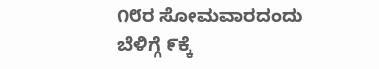೧೮ರ ಸೋಮವಾರದಂದು ಬೆಳಿಗ್ಗೆ ೯ಕ್ಕೆ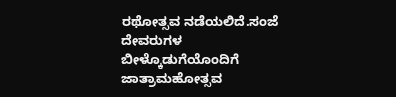ರಥೋತ್ಸವ ನಡೆಯಲಿದೆ.ಸಂಜೆ ದೇವರುಗಳ ಬೀಳ್ಕೊಡುಗೆಯೊಂದಿಗೆ ಜಾತ್ರಾಮಹೋತ್ಸವ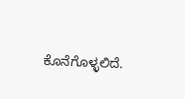ಕೊನೆಗೊಳ್ಳಲಿದೆ.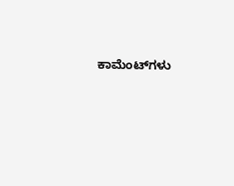ಕಾಮೆಂಟ್‌ಗಳು